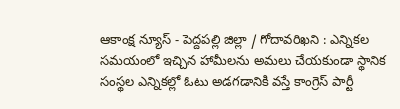ఆకాంక్ష న్యూస్ - పెద్దపల్లి జిల్లా / గోదావరిఖని : ఎన్నికల సమయంలో ఇచ్చిన హామీలను అమలు చేయకుండా స్థానిక సంస్థల ఎన్నికల్లో ఓటు అడగడానికి వస్తే కాంగ్రెస్ పార్టీ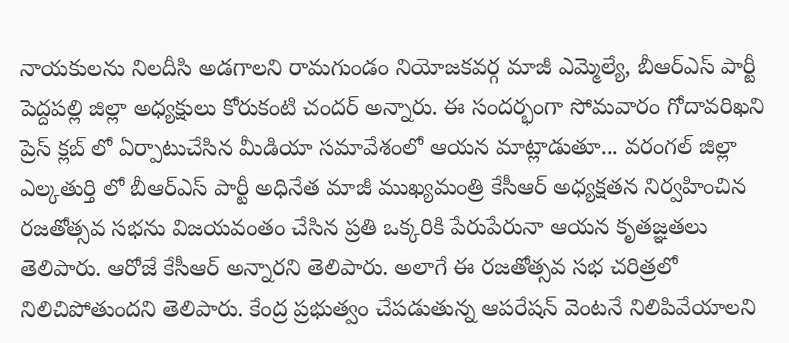నాయకులను నిలదీసి అడగాలని రామగుండం నియోజకవర్గ మాజీ ఎమ్మెల్యే, బీఆర్ఎస్ పార్టీ పెద్దపల్లి జిల్లా అధ్యక్షులు కోరుకంటి చందర్ అన్నారు. ఈ సందర్భంగా సోమవారం గోదావరిఖని ప్రెస్ క్లబ్ లో ఏర్పాటుచేసిన మీడియా సమావేశంలో ఆయన మాట్లాడుతూ... వరంగల్ జిల్లా ఎల్కతుర్తి లో బీఆర్ఎస్ పార్టీ అధినేత మాజీ ముఖ్యమంత్రి కేసీఆర్ అధ్యక్షతన నిర్వహించిన రజతోత్సవ సభను విజయవంతం చేసిన ప్రతి ఒక్కరికి పేరుపేరునా ఆయన కృతజ్ఞతలు తెలిపారు. ఆరోజే కేసీఆర్ అన్నారని తెలిపారు. అలాగే ఈ రజతోత్సవ సభ చరిత్రలో నిలిచిపోతుందని తెలిపారు. కేంద్ర ప్రభుత్వం చేపడుతున్న ఆపరేషన్ వెంటనే నిలిపివేయాలని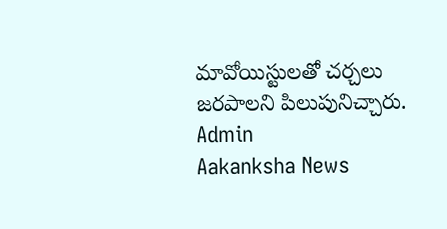మావోయిస్టులతో చర్చలు జరపాలని పిలుపునిచ్చారు.
Admin
Aakanksha News